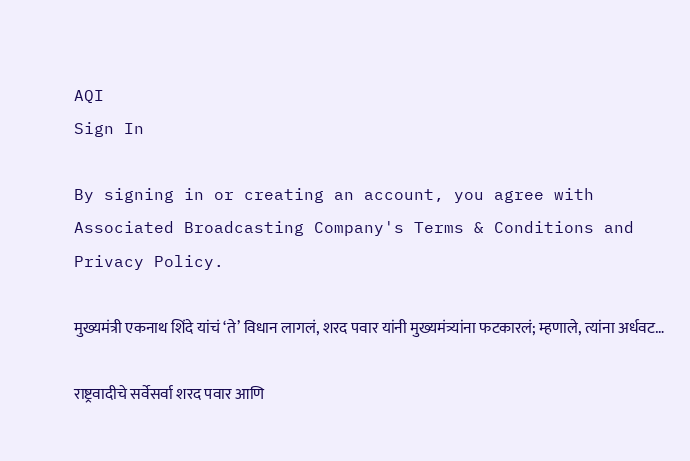AQI
Sign In

By signing in or creating an account, you agree with Associated Broadcasting Company's Terms & Conditions and Privacy Policy.

मुख्यमंत्री एकनाथ शिंदे यांचं ‘ते’ विधान लागलं, शरद पवार यांनी मुख्यमंत्र्यांना फटकारलं; म्हणाले, त्यांना अर्धवट…

राष्ट्रवादीचे सर्वेसर्वा शरद पवार आणि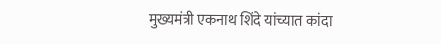मुख्यमंत्री एकनाथ शिंदे यांच्यात कांदा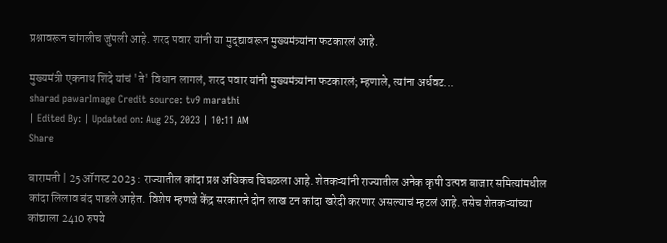प्रश्नावरून चांगलीच जुंपली आहे. शरद पवार यांनी या मुद्द्यावरून मुख्यमंत्र्यांना फटकारलं आहे.

मुख्यमंत्री एकनाथ शिंदे यांचं 'ते' विधान लागलं, शरद पवार यांनी मुख्यमंत्र्यांना फटकारलं; म्हणाले, त्यांना अर्धवट...
sharad pawarImage Credit source: tv9 marathi
| Edited By: | Updated on: Aug 25, 2023 | 10:11 AM
Share

बारामती | 25 ऑगस्ट 2023 : राज्यातील कांदा प्रश्न अधिकच चिघळला आहे. शेतकऱ्यांनी राज्यातील अनेक कृषी उत्पन्न बाजार समित्यांमधील कांदा लिलाव बंद पाडले आहेत. विशेष म्हणजे केंद्र सरकारने दोन लाख टन कांदा खरेदी करणार असल्याचं म्हटलं आहे. तसेच शेतकऱ्यांच्या कांद्याला 2410 रुपये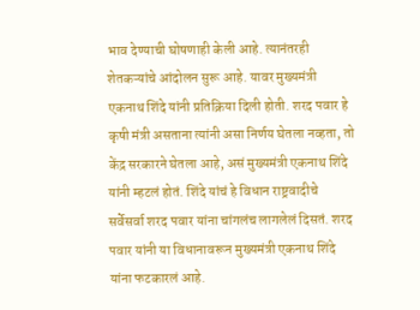भाव देण्याची घोषणाही केली आहे. त्यानंतरही शेतकऱ्यांचे आंदोलन सुरू आहे. यावर मुख्यमंत्री एकनाथ शिंदे यांनी प्रतिक्रिया दिली होती. शरद पवार हे कृषी मंत्री असताना त्यांनी असा निर्णय घेतला नव्हता, तो केंद्र सरकारने घेतला आहे, असं मुख्यमंत्री एकनाथ शिंदे यांनी म्हटलं होतं. शिंदे यांचं हे विधान राष्ट्रवादीचे सर्वेसर्वा शरद पवार यांना चांगलंच लागलेलं दिसतं. शरद पवार यांनी या विधानावरून मुख्यमंत्री एकनाथ शिंदे यांना फटकारलं आहे.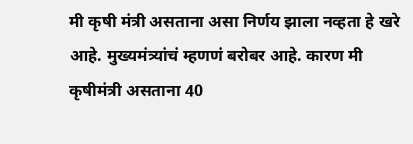मी कृषी मंत्री असताना असा निर्णय झाला नव्हता हे खरे आहे. मुख्यमंत्र्यांचं म्हणणं बरोबर आहे. कारण मी कृषीमंत्री असताना 40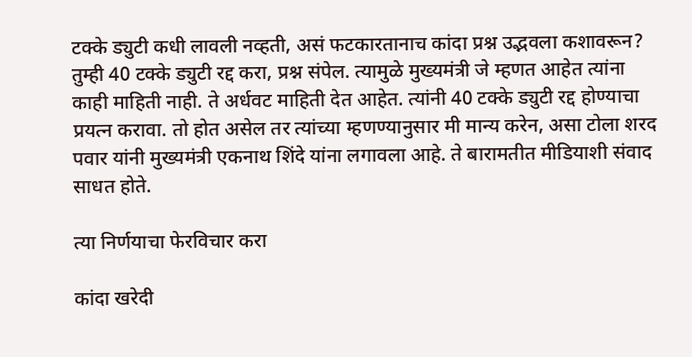टक्के ड्युटी कधी लावली नव्हती, असं फटकारतानाच कांदा प्रश्न उद्भवला कशावरून? तुम्ही 40 टक्के ड्युटी रद्द करा, प्रश्न संपेल. त्यामुळे मुख्यमंत्री जे म्हणत आहेत त्यांना काही माहिती नाही. ते अर्धवट माहिती देत आहेत. त्यांनी 40 टक्के ड्युटी रद्द होण्याचा प्रयत्न करावा. तो होत असेल तर त्यांच्या म्हणण्यानुसार मी मान्य करेन, असा टोला शरद पवार यांनी मुख्यमंत्री एकनाथ शिंदे यांना लगावला आहे. ते बारामतीत मीडियाशी संवाद साधत होते.

त्या निर्णयाचा फेरविचार करा

कांदा खरेदी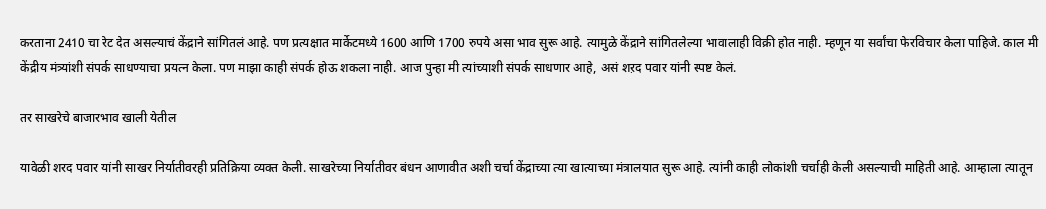करताना 2410 चा रेट देत असल्याचं केंद्राने सांगितलं आहे. पण प्रत्यक्षात मार्केटमध्ये 1600 आणि 1700 रुपये असा भाव सुरू आहे. त्यामुळे केंद्राने सांगितलेल्या भावालाही विक्री होत नाही. म्हणून या सर्वांचा फेरविचार केला पाहिजे. काल मी केंद्रीय मंत्र्यांशी संपर्क साधण्याचा प्रयत्न केला. पण माझा काही संपर्क होऊ शकला नाही. आज पुन्हा मी त्यांच्याशी संपर्क साधणार आहे, असं शऱद पवार यांनी स्पष्ट केलं.

तर साखरेचे बाजारभाव खाली येतील

यावेळी शरद पवार यांनी साखर निर्यातीवरही प्रतिक्रिया व्यक्त केली. साखरेच्या निर्यातीवर बंधन आणावीत अशी चर्चा केंद्राच्या त्या खात्याच्या मंत्रालयात सुरू आहे. त्यांनी काही लोकांशी चर्चाही केली असल्याची माहिती आहे. आम्हाला त्यातून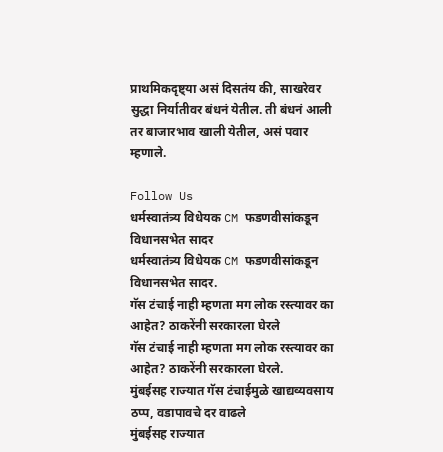प्राथमिकदृष्ट्या असं दिसतंय की, साखरेवर सुद्धा निर्यातीवर बंधनं येतील. ती बंधनं आली तर बाजारभाव खाली येतील, असं पवार म्हणाले.

Follow Us
धर्मस्वातंत्र्य विधेयक CM फडणवीसांकडून विधानसभेत सादर
धर्मस्वातंत्र्य विधेयक CM फडणवीसांकडून विधानसभेत सादर.
गॅस टंचाई नाही म्हणता मग लोक रस्त्यावर का आहेत? ठाकरेंनी सरकारला घेरले
गॅस टंचाई नाही म्हणता मग लोक रस्त्यावर का आहेत? ठाकरेंनी सरकारला घेरले.
मुंबईसह राज्यात गॅस टंचाईमुळे खाद्यव्यवसाय ठप्प, वडापावचे दर वाढले
मुंबईसह राज्यात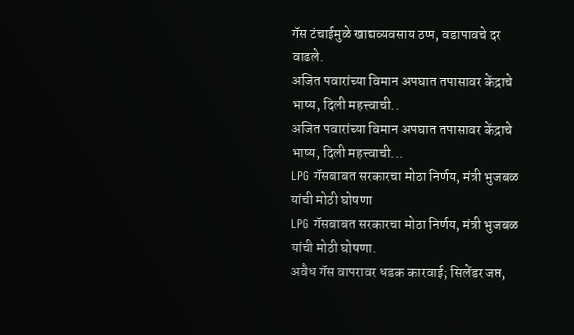गॅस टंचाईमुळे खाद्यव्यवसाय ठप्प, वडापावचे दर वाढले.
अजित पवारांच्या विमान अपघात तपासावर केंद्राचे भाष्य, दिली महत्त्वाची..
अजित पवारांच्या विमान अपघात तपासावर केंद्राचे भाष्य, दिली महत्त्वाची...
LPG गॅसबाबत सरकारचा मोठा निर्णय, मंत्री भुजबळ यांची मोठी घोषणा
LPG गॅसबाबत सरकारचा मोठा निर्णय, मंत्री भुजबळ यांची मोठी घोषणा.
अवैध गॅस वापरावर धडक कारवाई; सिलेंडर जप्त,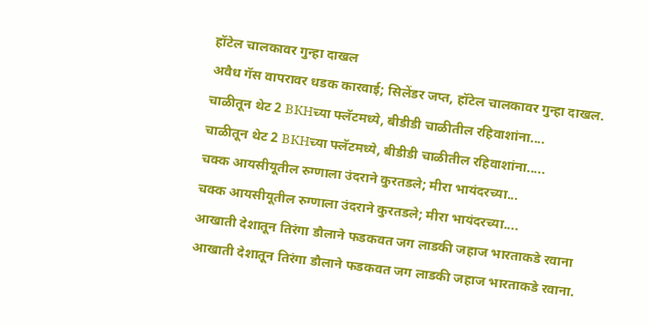हॉटेल चालकावर गुन्हा दाखल
अवैध गॅस वापरावर धडक कारवाई; सिलेंडर जप्त, हॉटेल चालकावर गुन्हा दाखल.
चाळीतून थेट 2 BKHच्या फ्लॅटमध्ये, बीडीडी चाळीतील रहिवाशांना....
चाळीतून थेट 2 BKHच्या फ्लॅटमध्ये, बीडीडी चाळीतील रहिवाशांना.....
चक्क आयसीयूतील रुग्णाला उंदराने कुरतडले; मीरा भायंदरच्या...
चक्क आयसीयूतील रुग्णाला उंदराने कुरतडले; मीरा भायंदरच्या....
आखाती देशातून तिरंगा डौलाने फडकवत जग लाडकी जहाज भारताकडे रवाना
आखाती देशातून तिरंगा डौलाने फडकवत जग लाडकी जहाज भारताकडे रवाना.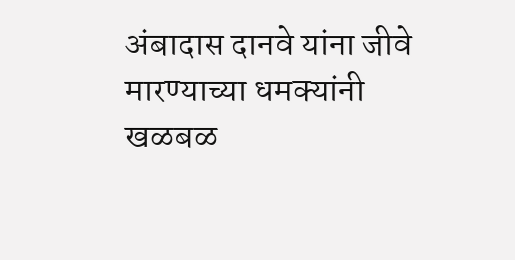अंबादास दानवे यांना जीवे मारण्याच्या धमक्यांनी खळबळ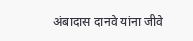अंबादास दानवे यांना जीवे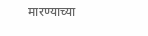मारण्याच्या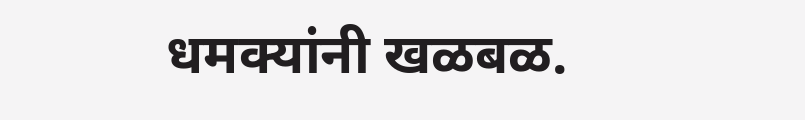धमक्यांनी खळबळ.